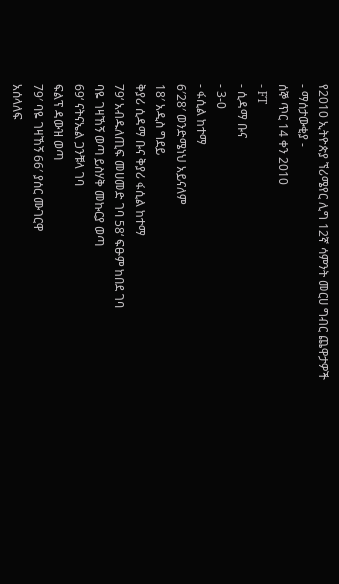የ2010 ኢትዮጵያ ኘሪሜየር ሊግ 12ኛ ሳምንት መርሀ ግብር ጨዋታዎች
- ማሰታውቂያ -
ሰኞ ጥር 14 ቀን 2010
- FT
- ሲዳማ ቡና
- 3-0
- ፋሲል ከተማ
6′28′ ወንድሜነህ አይናለም
18′ አዲስ ግደይ
ቅያሪ ሲዳማ ቡና ቅያሪ ፋሲል ከተማ
79‘ አብዱለጢፍ መሀመድ ገባ 58‘ ፍፁም ከበደ ገባ
ባዬ ገዛኸኝ ወጣ ይስሃቅ መኩርያ ወጣ
69‘ ናትናኤል ጋንቹላ ገባ
ፍልፕ ዳውዝ ወጣ
79′ ባዬ ገዛኸኝ 66′ ያሰር ሙገርዋ
አሰላለፍ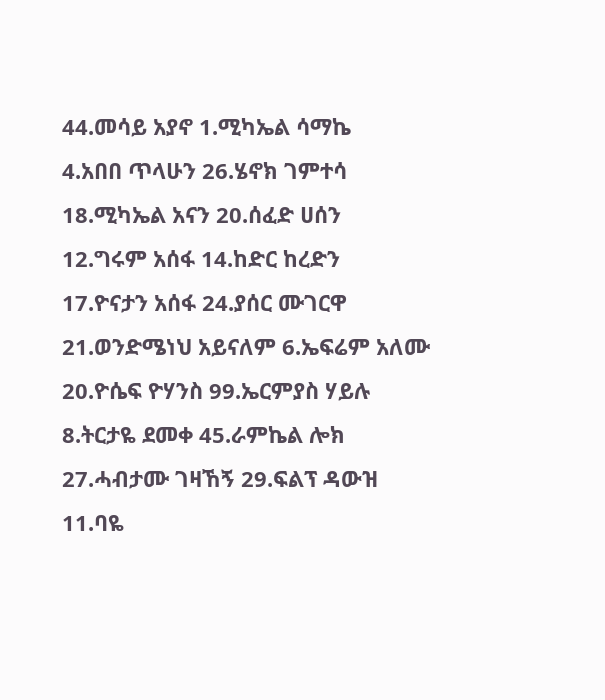44.መሳይ አያኖ 1.ሚካኤል ሳማኬ
4.አበበ ጥላሁን 26.ሄኖክ ገምተሳ
18.ሚካኤል አናን 20.ሰፈድ ሀሰን
12.ግሩም አሰፋ 14.ከድር ከረድን
17.ዮናታን አሰፋ 24.ያሰር ሙገርዋ
21.ወንድሜነህ አይናለም 6.ኤፍሬም አለሙ
20.ዮሴፍ ዮሃንስ 99.ኤርምያስ ሃይሉ
8.ትርታዬ ደመቀ 45.ራምኬል ሎክ
27.ሓብታሙ ገዛኸኝ 29.ፍልፕ ዳውዝ
11.ባዬ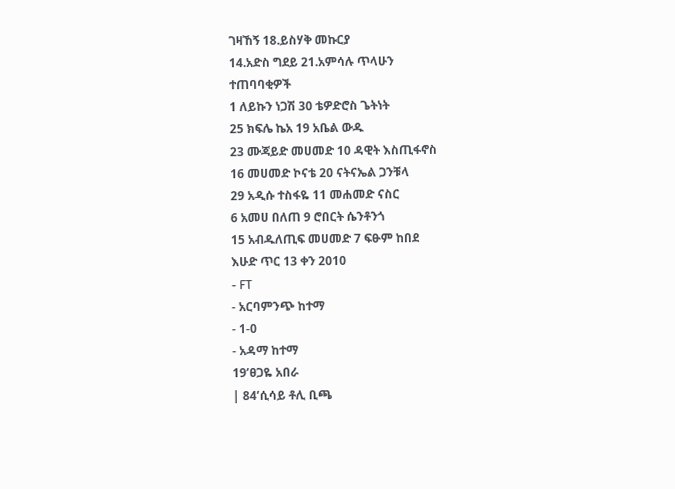ገዛኸኝ 18.ይስሃቅ መኩርያ
14.አድስ ግደይ 21.አምሳሉ ጥላሁን
ተጠባባቂዎች
1 ለይኩን ነጋሽ 30 ቴዎድሮስ ጌትነት
25 ክፍሌ ኬአ 19 አቤል ውዱ
23 ሙጃይድ መሀመድ 10 ዳዊት እስጢፋኖስ
16 መሀመድ ኮናቴ 20 ናትናኤል ጋንቹላ
29 አዲሱ ተስፋዬ 11 መሐመድ ናስር
6 አመሀ በለጠ 9 ሮበርት ሴንቶንጎ
15 አብዱለጢፍ መሀመድ 7 ፍፁም ከበደ
እሁድ ጥር 13 ቀን 2010
- FT
- አርባምንጭ ከተማ
- 1-0
- አዳማ ከተማ
19’ፀጋዬ አበራ
| 84’ሲሳይ ቶሊ ቢጫ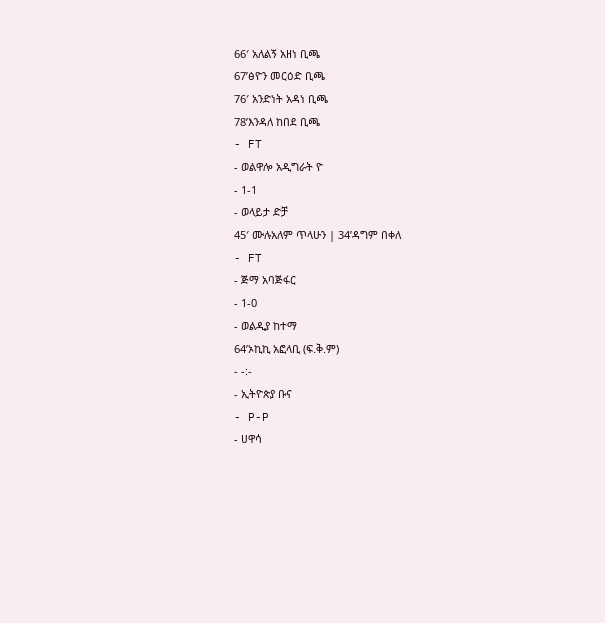66′ አለልኝ አዘነ ቢጫ
67’ፅዮን መርዕድ ቢጫ
76′ አንድነት አዳነ ቢጫ
78’እንዳለ ከበደ ቢጫ
- FT
- ወልዋሎ አዲግራት ዮ
- 1-1
- ወላይታ ድቻ
45′ ሙሉአለም ጥላሁን | 34’ዳግም በቀለ
- FT
- ጅማ አባጅፋር
- 1-0
- ወልዲያ ከተማ
64’ኦኪኪ አፎላቢ (ፍ.ቅ.ም)
- -:-
- ኢትዮጵያ ቡና
- P-P
- ሀዋሳ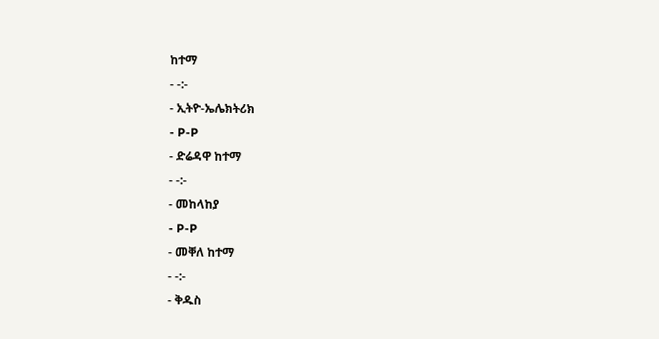ከተማ
- -:-
- ኢትዮ-ኤሌክትሪክ
- P-P
- ድሬዳዋ ከተማ
- -:-
- መከላከያ
- P-P
- መቐለ ከተማ
- -:-
- ቅዱስ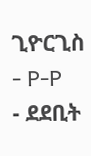ጊዮርጊስ
- P-P
- ደደቢት